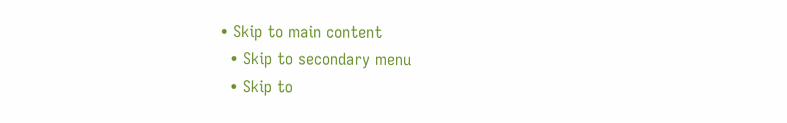• Skip to main content
  • Skip to secondary menu
  • Skip to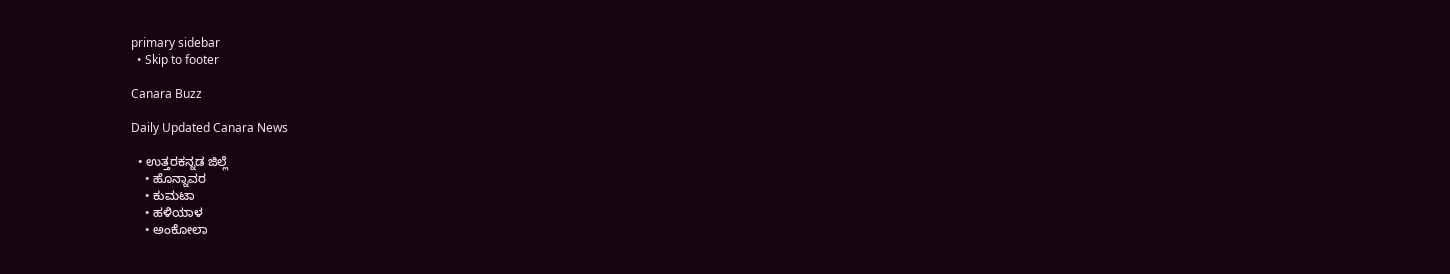primary sidebar
  • Skip to footer

Canara Buzz

Daily Updated Canara News

  • ಉತ್ತರಕನ್ನಡ ಜಿಲ್ಲೆ
    • ಹೊನ್ನಾವರ
    • ಕುಮಟಾ
    • ಹಳಿಯಾಳ
    • ಅಂಕೋಲಾ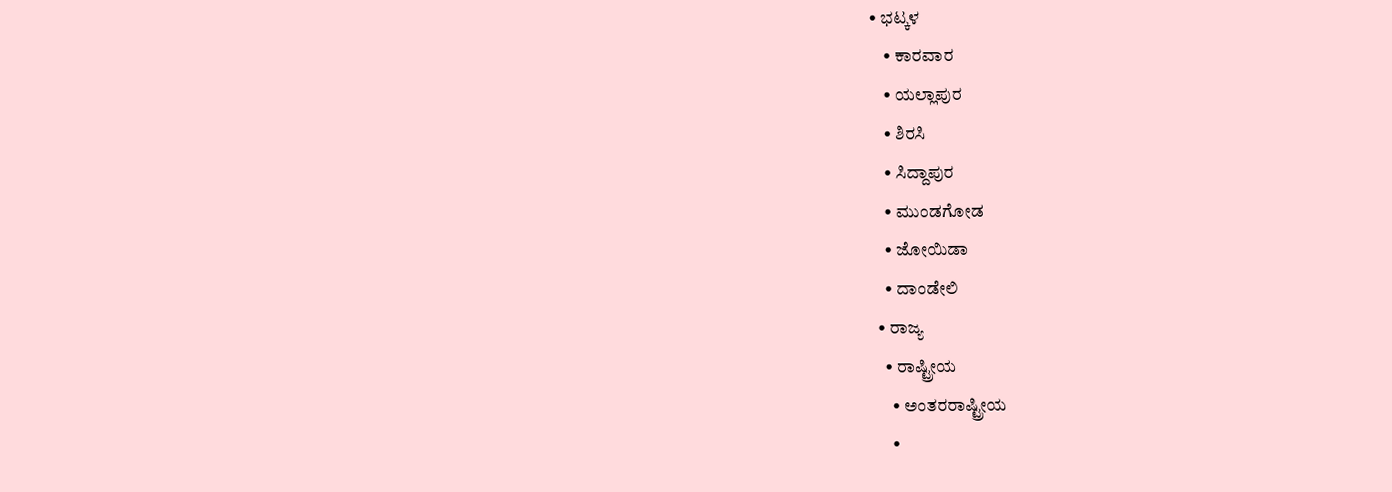• ಭಟ್ಕಳ
    • ಕಾರವಾರ
    • ಯಲ್ಲಾಪುರ
    • ಶಿರಸಿ
    • ಸಿದ್ದಾಪುರ
    • ಮುಂಡಗೋಡ
    • ಜೋಯಿಡಾ
    • ದಾಂಡೇಲಿ
  • ರಾಜ್ಯ
    • ರಾಷ್ಟ್ರೀಯ
      • ಅಂತರರಾಷ್ಟ್ರೀಯ
      •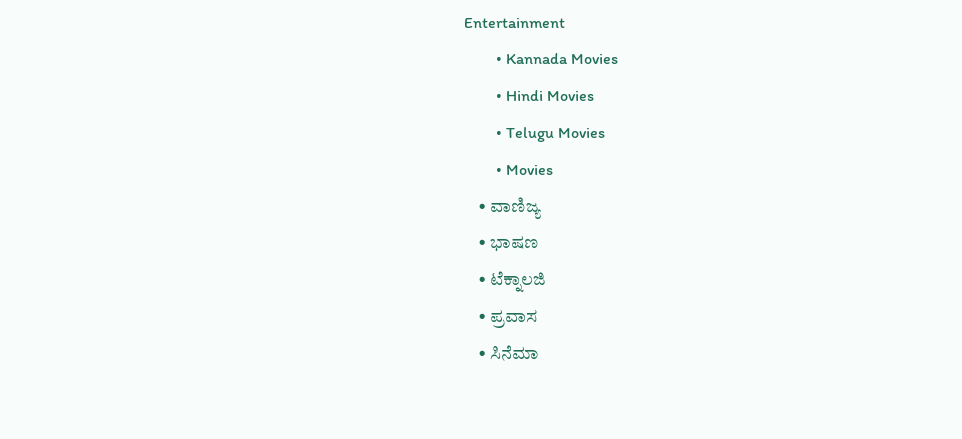Entertainment
        • Kannada Movies
        • Hindi Movies
        • Telugu Movies
        • Movies
    • ವಾಣಿಜ್ಯ
    • ಭಾಷಣ
    • ಟೆಕ್ನಾಲಜಿ
    • ಪ್ರವಾಸ
    • ಸಿನೆಮಾ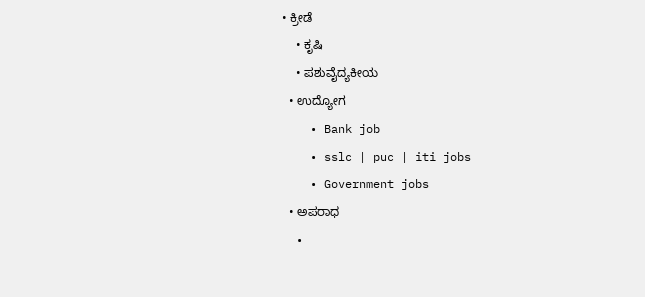• ಕ್ರೀಡೆ
    • ಕೃಷಿ
    • ಪಶುವೈದ್ಯಕೀಯ
  • ಉದ್ಯೋಗ
    • Bank job
    • sslc | puc | iti jobs
    • Government jobs
  • ಅಪರಾಧ
  •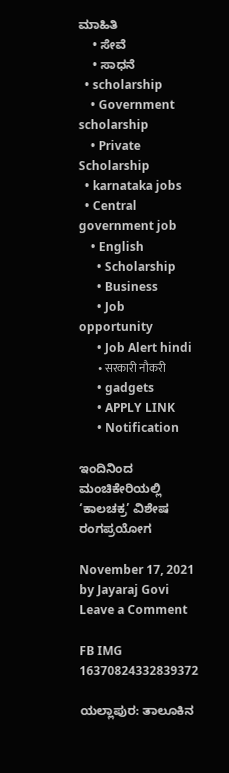ಮಾಹಿತಿ
    • ಸೇವೆ
    • ಸಾಧನೆ
  • scholarship
    • Government scholarship
    • Private Scholarship
  • karnataka jobs
  • Central government job
    • English
      • Scholarship
      • Business
      • Job opportunity
      • Job Alert hindi
        • सरकारी नौकरी
      • gadgets
      • APPLY LINK
      • Notification

ಇಂದಿನಿಂದ ಮಂಚಿಕೇರಿಯಲ್ಲಿ ‘ಕಾಲಚಕ್ರ’ ವಿಶೇಷ ರಂಗಪ್ರಯೋಗ

November 17, 2021 by Jayaraj Govi Leave a Comment

FB IMG 16370824332839372

ಯಲ್ಲಾಪುರ: ತಾಲೂಕಿನ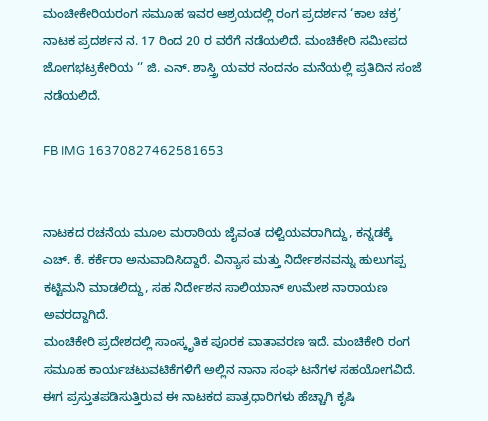ಮಂಚೀಕೇರಿಯರಂಗ ಸಮೂಹ ಇವರ ಆಶ್ರಯದಲ್ಲಿ ರಂಗ ಪ್ರದರ್ಶನ ‘ಕಾಲ ಚಕ್ರ’ ನಾಟಕ ಪ್ರದರ್ಶನ ನ. 17 ರಿಂದ 20 ರ ವರೆಗೆ ನಡೆಯಲಿದೆ. ಮಂಚಿಕೇರಿ ಸಮೀಪದ ಜೋಗಭಟ್ರಕೇರಿಯ ‘’ ಜಿ. ಎನ್. ಶಾಸ್ತ್ರಿ ಯವರ ನಂದನಂ ಮನೆಯಲ್ಲಿ ಪ್ರತಿದಿನ ಸಂಜೆ ನಡೆಯಲಿದೆ.

FB IMG 16370827462581653


ನಾಟಕದ ರಚನೆಯ ಮೂಲ ಮರಾಠಿಯ ಜೈವಂತ ದಳ್ವಿಯವರಾಗಿದ್ದು, ಕನ್ನಡಕ್ಕೆ  ಎಚ್. ಕೆ. ಕರ್ಕೆರಾ ಅನುವಾದಿಸಿದ್ದಾರೆ. ವಿನ್ಯಾಸ ಮತ್ತು ನಿರ್ದೇಶನವನ್ನು ಹುಲುಗಪ್ಪ ಕಟ್ಟಿಮನಿ ಮಾಡಲಿದ್ದು, ಸಹ ನಿರ್ದೇಶನ ಸಾಲಿಯಾನ್ ಉಮೇಶ ನಾರಾಯಣ ಅವರದ್ದಾಗಿದೆ.
ಮಂಚಿಕೇರಿ ಪ್ರದೇಶದಲ್ಲಿ ಸಾಂಸ್ಕೃತಿಕ ಪೂರಕ ವಾತಾವರಣ ಇದೆ. ಮಂಚಿಕೇರಿ ರಂಗ ಸಮೂಹ ಕಾರ್ಯಚಟುವಟಿಕೆಗಳಿಗೆ ಅಲ್ಲಿನ ನಾನಾ ಸಂಘ ಟನೆಗಳ ಸಹಯೋಗವಿದೆ. ಈಗ ಪ್ರಸ್ತುತಪಡಿಸುತ್ತಿರುವ ಈ ನಾಟಕದ ಪಾತ್ರಧಾರಿಗಳು ಹೆಚ್ಚಾಗಿ ಕೃಷಿ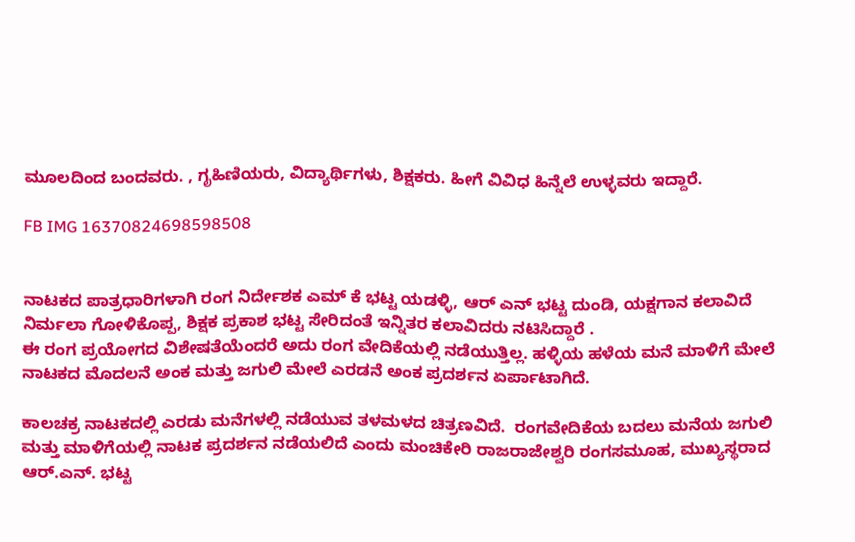ಮೂಲದಿಂದ ಬಂದವರು. , ಗೃಹಿಣಿಯರು, ವಿದ್ಯಾರ್ಥಿಗಳು, ಶಿಕ್ಷಕರು. ಹೀಗೆ ವಿವಿಧ ಹಿನ್ನೆಲೆ ಉಳ್ಳವರು ಇದ್ದಾರೆ.

FB IMG 16370824698598508


ನಾಟಕದ ಪಾತ್ರಧಾರಿಗಳಾಗಿ ರಂಗ ನಿರ್ದೇಶಕ ಎಮ್ ಕೆ ಭಟ್ಟ ಯಡಳ್ಳಿ, ಆರ್ ಎನ್ ಭಟ್ಟ ದುಂಡಿ, ಯಕ್ಷಗಾನ ಕಲಾವಿದೆ ನಿರ್ಮಲಾ ಗೋಳಿಕೊಪ್ಪ, ಶಿಕ್ಷಕ ಪ್ರಕಾಶ ಭಟ್ಟ ಸೇರಿದಂತೆ ಇನ್ನಿತರ ಕಲಾವಿದರು ನಟಿಸಿದ್ದಾರೆ .
ಈ ರಂಗ ಪ್ರಯೋಗದ ವಿಶೇಷತೆಯೆಂದರೆ ಅದು ರಂಗ ವೇದಿಕೆಯಲ್ಲಿ ನಡೆಯುತ್ತಿಲ್ಲ. ಹಳ್ಳಿಯ ಹಳೆಯ ಮನೆ ಮಾಳಿಗೆ ಮೇಲೆ ನಾಟಕದ ಮೊದಲನೆ ಅಂಕ ಮತ್ತು ಜಗುಲಿ ಮೇಲೆ ಎರಡನೆ ಅಂಕ ಪ್ರದರ್ಶನ ಏರ್ಪಾಟಾಗಿದೆ.

ಕಾಲಚಕ್ರ ನಾಟಕದಲ್ಲಿ ಎರಡು ಮನೆಗಳಲ್ಲಿ ನಡೆಯುವ ತಳಮಳದ ಚಿತ್ರಣವಿದೆ.  ರಂಗವೇದಿಕೆಯ ಬದಲು ಮನೆಯ ಜಗುಲಿ ಮತ್ತು ಮಾಳಿಗೆಯಲ್ಲಿ ನಾಟಕ ಪ್ರದರ್ಶನ ನಡೆಯಲಿದೆ ಎಂದು ಮಂಚಿಕೇರಿ ರಾಜರಾಜೇಶ್ವರಿ ರಂಗಸಮೂಹ, ಮುಖ್ಯಸ್ಥರಾದ ಆರ್.ಎನ್. ಭಟ್ಟ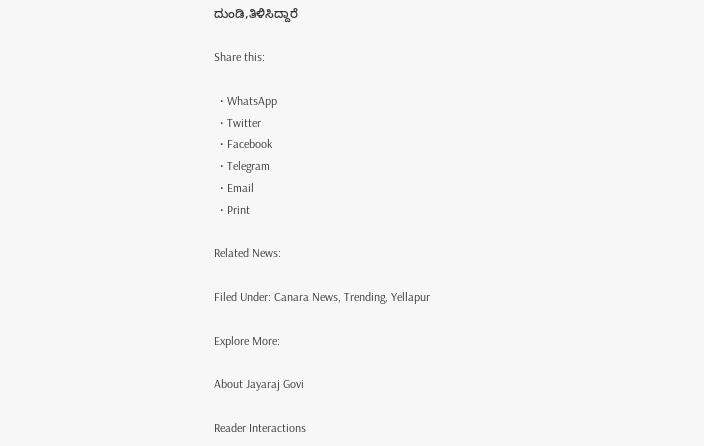ದುಂಡಿ,ತಿಳಿಸಿದ್ದಾರೆ

Share this:

  • WhatsApp
  • Twitter
  • Facebook
  • Telegram
  • Email
  • Print

Related News:

Filed Under: Canara News, Trending, Yellapur

Explore More:

About Jayaraj Govi

Reader Interactions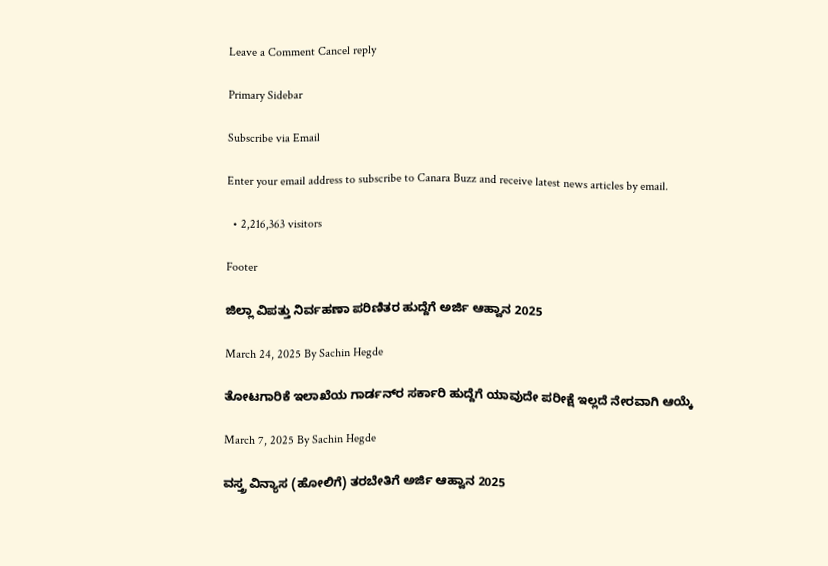Leave a Comment Cancel reply

Primary Sidebar

Subscribe via Email

Enter your email address to subscribe to Canara Buzz and receive latest news articles by email.

  • 2,216,363 visitors

Footer

ಜಿಲ್ಲಾ ವಿಪತ್ತು ನಿರ್ವಹಣಾ ಪರಿಣಿತರ ಹುದ್ದೆಗೆ ಅರ್ಜಿ ಆಹ್ವಾನ 2025

March 24, 2025 By Sachin Hegde

ತೋಟಗಾರಿಕೆ ಇಲಾಖೆಯ ಗಾರ್ಡನ್‌ರ ಸರ್ಕಾರಿ ಹುದ್ದೆಗೆ ಯಾವುದೇ ಪರೀಕ್ಷೆ ಇಲ್ಲದೆ ನೇರವಾಗಿ ಆಯ್ಕೆ

March 7, 2025 By Sachin Hegde

ವಸ್ತ್ರ ವಿನ್ಯಾಸ (ಹೋಲಿಗೆ) ತರಬೇತಿಗೆ ಅರ್ಜಿ ಆಹ್ವಾನ 2025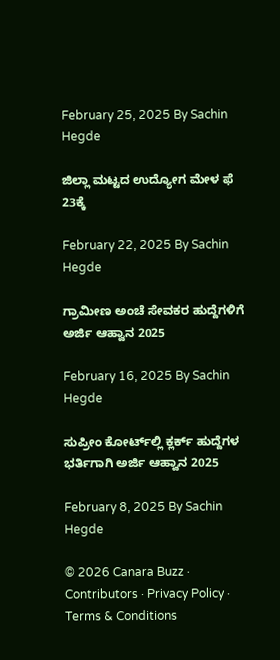February 25, 2025 By Sachin Hegde

ಜಿಲ್ಲಾ ಮಟ್ಟದ ಉದ್ಯೋಗ ಮೇಳ ಫೆ 23ಕ್ಕೆ

February 22, 2025 By Sachin Hegde

ಗ್ರಾಮೀಣ ಅಂಚೆ ಸೇವಕರ ಹುದ್ದೆಗಳಿಗೆ ಅರ್ಜಿ ಆಹ್ವಾನ 2025

February 16, 2025 By Sachin Hegde

ಸುಪ್ರೀಂ ಕೋರ್ಟ್‌ಲ್ಲಿ ಕ್ಲರ್ಕ್ ಹುದ್ದೆಗಳ ಭರ್ತಿಗಾಗಿ ಅರ್ಜಿ ಆಹ್ವಾನ 2025

February 8, 2025 By Sachin Hegde

© 2026 Canara Buzz · Contributors · Privacy Policy · Terms & Conditions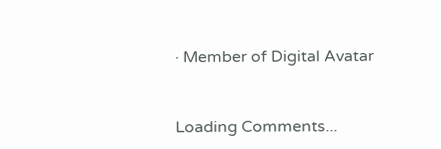· Member of Digital Avatar



Loading Comments...